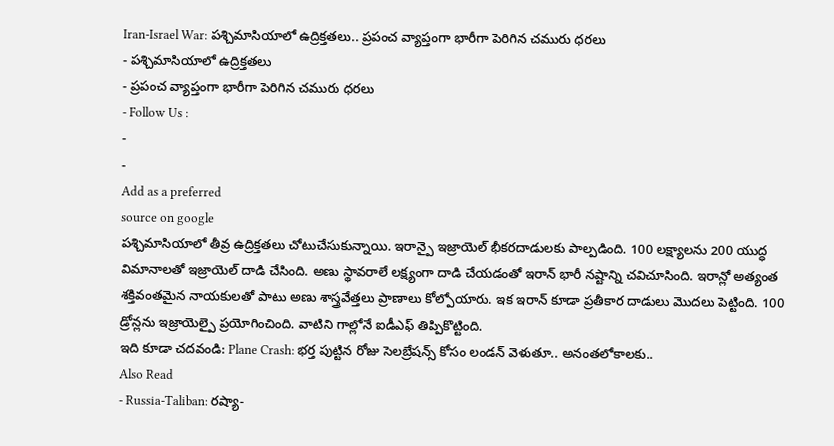Iran-Israel War: పశ్చిమాసియాలో ఉద్రిక్తతలు.. ప్రపంచ వ్యాప్తంగా భారీగా పెరిగిన చమురు ధరలు
- పశ్చిమాసియాలో ఉద్రిక్తతలు
- ప్రపంచ వ్యాప్తంగా భారీగా పెరిగిన చమురు ధరలు
- Follow Us :
-
-
Add as a preferred
source on google
పశ్చిమాసియాలో తీవ్ర ఉద్రిక్తతలు చోటుచేసుకున్నాయి. ఇరాన్పై ఇజ్రాయెల్ భీకరదాడులకు పాల్పడింది. 100 లక్ష్యాలను 200 యుద్ధ విమానాలతో ఇజ్రాయెల్ దాడి చేసింది. అణు స్థావరాలే లక్ష్యంగా దాడి చేయడంతో ఇరాన్ భారీ నష్టాన్ని చవిచూసింది. ఇరాన్లో అత్యంత శక్తివంతమైన నాయకులతో పాటు అణు శాస్త్రవేత్తలు ప్రాణాలు కోల్పోయారు. ఇక ఇరాన్ కూడా ప్రతీకార దాడులు మొదలు పెట్టింది. 100 డ్రోన్లను ఇజ్రాయెల్పై ప్రయోగించింది. వాటిని గాల్లోనే ఐడీఎఫ్ తిప్పికొట్టింది.
ఇది కూడా చదవండి: Plane Crash: భర్త పుట్టిన రోజు సెలబ్రేషన్స్ కోసం లండన్ వెళుతూ.. అనంతలోకాలకు..
Also Read
- Russia-Taliban: రష్యా-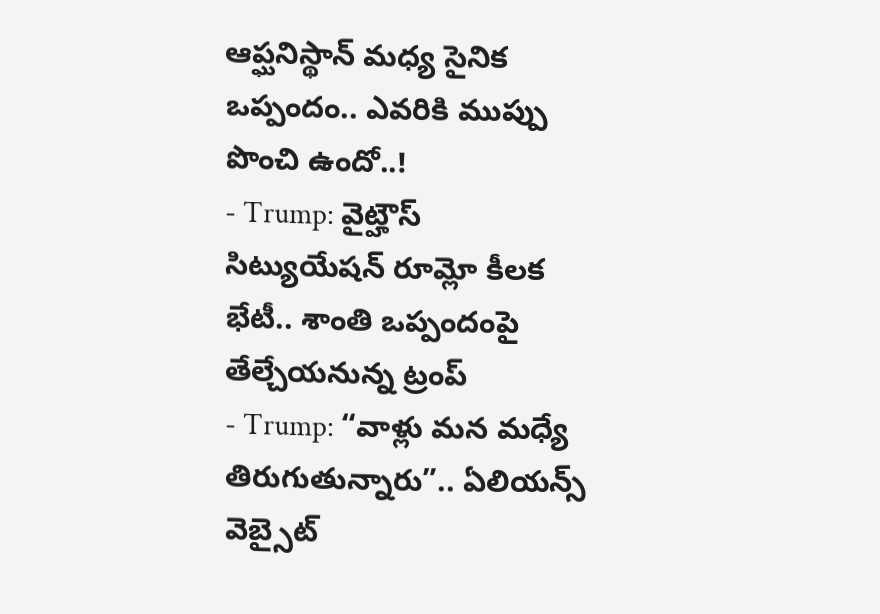ఆప్ఘనిస్థాన్ మధ్య సైనిక ఒప్పందం.. ఎవరికి ముప్పు పొంచి ఉందో..!
- Trump: వైట్హౌస్ సిట్యుయేషన్ రూమ్లో కీలక భేటీ.. శాంతి ఒప్పందంపై తేల్చేయనున్న ట్రంప్
- Trump: “వాళ్లు మన మధ్యే తిరుగుతున్నారు”.. ఏలియన్స్ వెబ్సైట్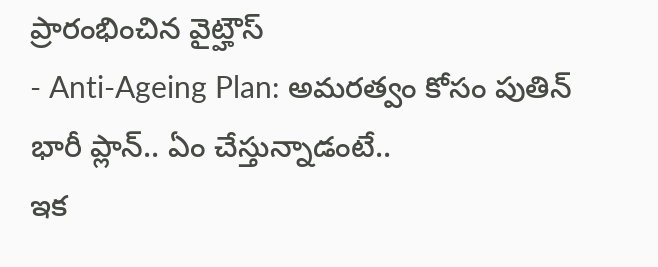ప్రారంభించిన వైట్హౌస్
- Anti-Ageing Plan: అమరత్వం కోసం పుతిన్ భారీ ప్లాన్.. ఏం చేస్తున్నాడంటే..
ఇక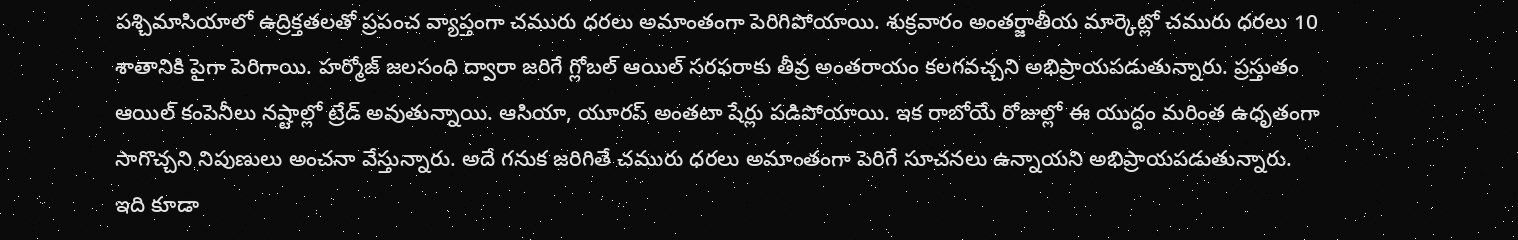పశ్చిమాసియాలో ఉద్రిక్తతలతో ప్రపంచ వ్యాప్తంగా చమురు ధరలు అమాంతంగా పెరిగిపోయాయి. శుక్రవారం అంతర్జాతీయ మార్కెట్లో చమురు ధరలు 10 శాతానికి పైగా పెరిగాయి. హర్మోజ్ జలసంధి ద్వారా జరిగే గ్లోబల్ ఆయిల్ సరఫరాకు తీవ్ర అంతరాయం కలగవచ్చని అభిప్రాయపడుతున్నారు. ప్రస్తుతం ఆయిల్ కంపెనీలు నష్టాల్లో ట్రేడ్ అవుతున్నాయి. ఆసియా, యూరప్ అంతటా షేర్లు పడిపోయాయి. ఇక రాబోయే రోజుల్లో ఈ యుద్ధం మరింత ఉధృతంగా సాగొచ్చని నిపుణులు అంచనా వేస్తున్నారు. అదే గనుక జరిగితే చమురు ధరలు అమాంతంగా పెరిగే సూచనలు ఉన్నాయని అభిప్రాయపడుతున్నారు.
ఇది కూడా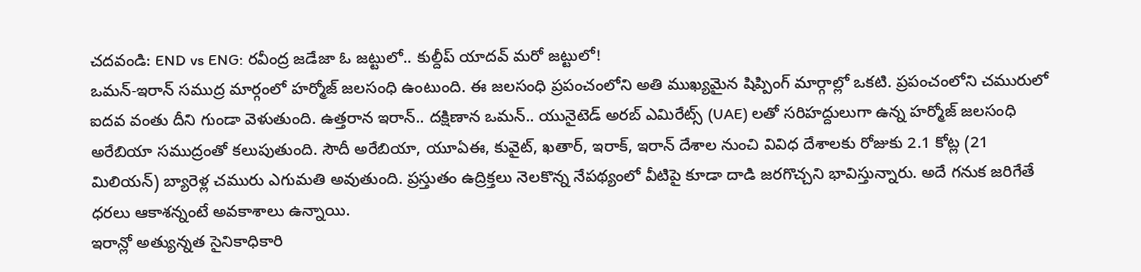చదవండి: END vs ENG: రవీంద్ర జడేజా ఓ జట్టులో.. కుల్దీప్ యాదవ్ మరో జట్టులో!
ఒమన్-ఇరాన్ సముద్ర మార్గంలో హర్మోజ్ జలసంధి ఉంటుంది. ఈ జలసంధి ప్రపంచంలోని అతి ముఖ్యమైన షిప్పింగ్ మార్గాల్లో ఒకటి. ప్రపంచంలోని చమురులో ఐదవ వంతు దీని గుండా వెళుతుంది. ఉత్తరాన ఇరాన్.. దక్షిణాన ఒమన్.. యునైటెడ్ అరబ్ ఎమిరేట్స్ (UAE) లతో సరిహద్దులుగా ఉన్న హర్మోజ్ జలసంధి అరేబియా సముద్రంతో కలుపుతుంది. సౌదీ అరేబియా, యూఏఈ, కువైట్, ఖతార్, ఇరాక్, ఇరాన్ దేశాల నుంచి వివిధ దేశాలకు రోజుకు 2.1 కోట్ల (21 మిలియన్) బ్యారెళ్ల చమురు ఎగుమతి అవుతుంది. ప్రస్తుతం ఉద్రిక్తలు నెలకొన్న నేపథ్యంలో వీటిపై కూడా దాడి జరగొచ్చని భావిస్తున్నారు. అదే గనుక జరిగేతే ధరలు ఆకాశన్నంటే అవకాశాలు ఉన్నాయి.
ఇరాన్లో అత్యున్నత సైనికాధికారి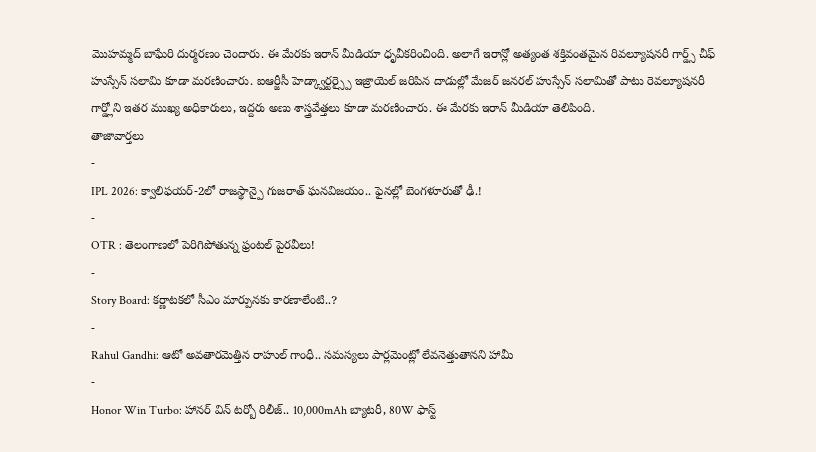మొహమ్మద్ బాఘేరి దుర్మరణం చెందారు. ఈ మేరకు ఇరాన్ మీడియా ధృవీకరించింది. అలాగే ఇరాన్లో అత్యంత శక్తివంతమైన రివల్యూషనరీ గార్డ్స్ చీఫ్ హుస్సేన్ సలామి కూడా మరణించారు. ఐఆర్జీసీ హెడ్క్వార్టర్స్పై ఇజ్రాయెల్ జరిపిన దాడుల్లో మేజర్ జనరల్ హుస్సేన్ సలామితో పాటు రెవల్యూషనరీ గార్డ్లోని ఇతర ముఖ్య అధికారులు, ఇద్దరు అణు శాస్త్రవేత్తలు కూడా మరణించారు. ఈ మేరకు ఇరాన్ మీడియా తెలిపింది.
తాజావార్తలు
-
IPL 2026: క్వాలిఫయర్-2లో రాజస్థాన్పై గుజరాత్ ఘనవిజయం.. ఫైనల్లో బెంగళూరుతో ఢీ.!
-
OTR : తెలంగాణలో పెరిగిపోతున్న ఫ్రంటల్ పైరవీలు!
-
Story Board: కర్ణాటకలో సీఎం మార్పునకు కారణాలేంటి..?
-
Rahul Gandhi: ఆటో అవతారమెత్తిన రాహుల్ గాంధీ.. సమస్యలు పార్లమెంట్లో లేవనెత్తుతానని హామీ
-
Honor Win Turbo: హానర్ విన్ టర్బో రిలీజ్.. 10,000mAh బ్యాటరీ, 80W ఫాస్ట్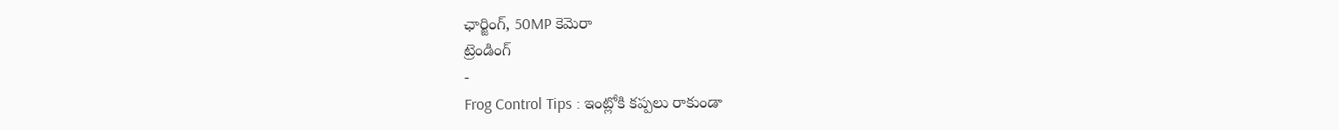ఛార్జింగ్, 50MP కెమెరా
ట్రెండింగ్
-
Frog Control Tips : ఇంట్లోకి కప్పలు రాకుండా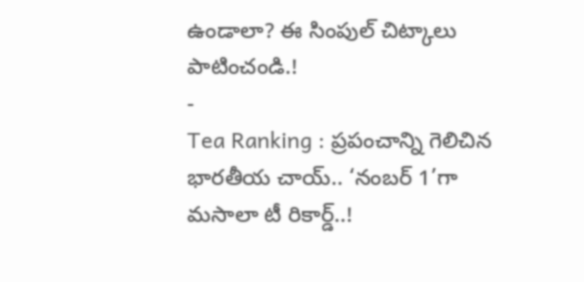ఉండాలా? ఈ సింపుల్ చిట్కాలు పాటించండి.!
-
Tea Ranking : ప్రపంచాన్ని గెలిచిన భారతీయ చాయ్.. ‘నంబర్ 1’గా మసాలా టీ రికార్డ్..!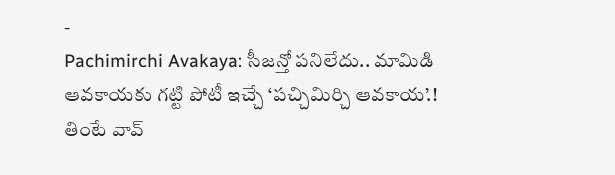-
Pachimirchi Avakaya: సీజన్తో పనిలేదు.. మామిడి ఆవకాయకు గట్టి పోటీ ఇచ్చే ‘పచ్చిమిర్చి ఆవకాయ’.! తింటే వావ్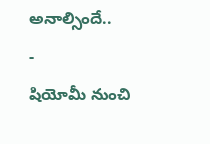అనాల్సిందే..
-
షియోమీ నుంచి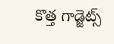కొత్త గాడ్జెట్స్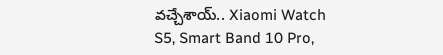వచ్చేశాయ్.. Xiaomi Watch S5, Smart Band 10 Pro,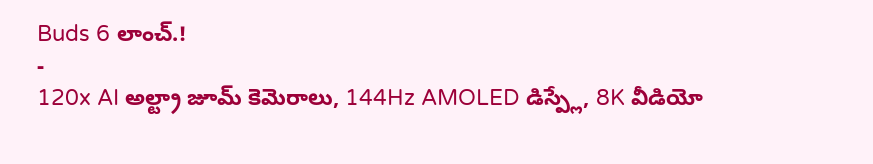Buds 6 లాంచ్.!
-
120x AI అల్ట్రా జూమ్ కెమెరాలు, 144Hz AMOLED డిస్ప్లే, 8K వీడియో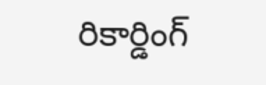రికార్డింగ్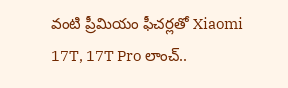వంటి ప్రీమియం ఫీచర్లతో Xiaomi 17T, 17T Pro లాంచ్..